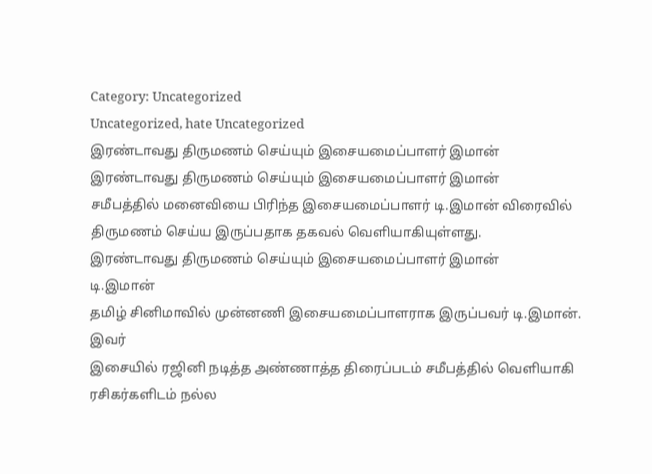Category: Uncategorized
Uncategorized, hate Uncategorized
இரண்டாவது திருமணம் செய்யும் இசையமைப்பாளர் இமான்
இரண்டாவது திருமணம் செய்யும் இசையமைப்பாளர் இமான்
சமீபத்தில் மனைவியை பிரிந்த இசையமைப்பாளர் டி.இமான் விரைவில் திருமணம் செய்ய இருப்பதாக தகவல் வெளியாகியுள்ளது.
இரண்டாவது திருமணம் செய்யும் இசையமைப்பாளர் இமான்
டி.இமான்
தமிழ் சினிமாவில் முன்னணி இசையமைப்பாளராக இருப்பவர் டி.இமான். இவர்
இசையில் ரஜினி நடித்த அண்ணாத்த திரைப்படம் சமீபத்தில் வெளியாகி ரசிகர்களிடம் நல்ல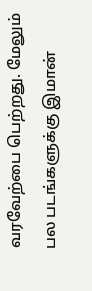வரவேற்பை பெற்றது. மேலும் பல படங்களுக்கு இமான்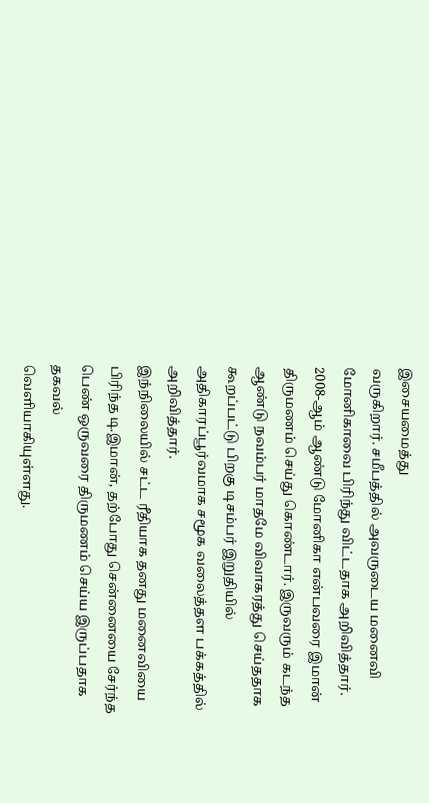இசையமைத்து
வருகிறார். சமீபத்தில் அவருடைய மனைவி மோனிகாவை பிரிந்து விட்டதாக அறிவித்தார்.
2008-ஆம் ஆண்டு மோனிகா என்பவரை இமான் திருமணம் செய்து கொண்டார். இருவரும் கடந்த ஆண்டு நவம்பர் மாதமே விவாகரத்து செய்ததாக கூறப்பட்டு பிறகு டிசம்பர் இறுதியில் அதிகாரப்பூர்வமாக சமூக வலைத்தள பக்கத்தில் அறிவித்தார்.
இந்நிலையில் சட்ட ரீதியாக தனது மனைவியை பிரிந்த டி.இமான், தற்போது சென்னையை சேர்ந்த பெண் ஒருவரை திருமணம் செய்ய இருப்பதாக தகவல்
வெளியாகியுள்ளது.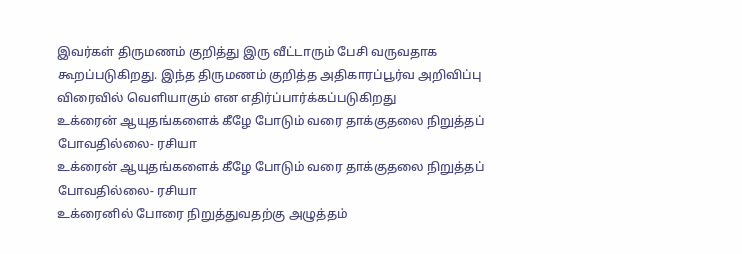இவர்கள் திருமணம் குறித்து இரு வீட்டாரும் பேசி வருவதாக கூறப்படுகிறது. இந்த திருமணம் குறித்த அதிகாரப்பூர்வ அறிவிப்பு விரைவில் வெளியாகும் என எதிர்ப்பார்க்கப்படுகிறது
உக்ரைன் ஆயுதங்களைக் கீழே போடும் வரை தாக்குதலை நிறுத்தப் போவதில்லை- ரசியா
உக்ரைன் ஆயுதங்களைக் கீழே போடும் வரை தாக்குதலை நிறுத்தப் போவதில்லை- ரசியா
உக்ரைனில் போரை நிறுத்துவதற்கு அழுத்தம்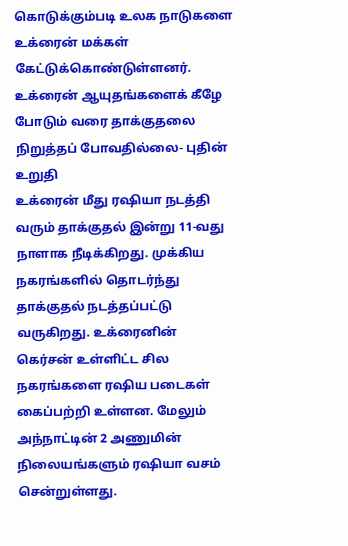கொடுக்கும்படி உலக நாடுகளை உக்ரைன் மக்கள் கேட்டுக்கொண்டுள்ளனர்.
உக்ரைன் ஆயுதங்களைக் கீழே போடும் வரை தாக்குதலை நிறுத்தப் போவதில்லை- புதின் உறுதி
உக்ரைன் மீது ரஷியா நடத்தி வரும் தாக்குதல் இன்று 11-வது நாளாக நீடிக்கிறது. முக்கிய நகரங்களில் தொடர்ந்து தாக்குதல் நடத்தப்பட்டு வருகிறது. உக்ரைனின்
கெர்சன் உள்ளிட்ட சில நகரங்களை ரஷிய படைகள் கைப்பற்றி உள்ளன. மேலும் அந்நாட்டின் 2 அணுமின் நிலையங்களும் ரஷியா வசம் சென்றுள்ளது.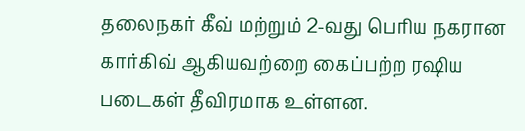தலைநகர் கீவ் மற்றும் 2-வது பெரிய நகரான கார்கிவ் ஆகியவற்றை கைப்பற்ற ரஷிய படைகள் தீவிரமாக உள்ளன.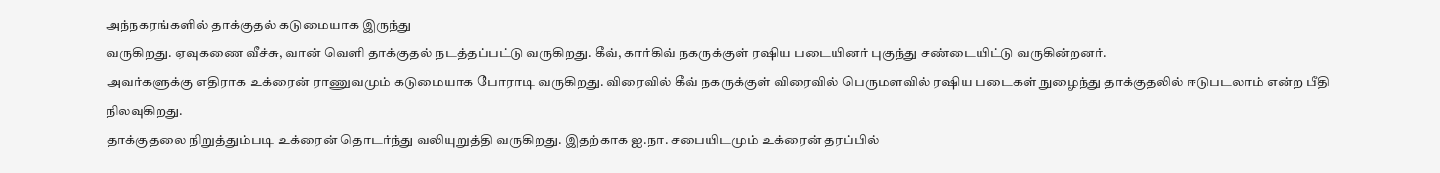அந்நகரங்களில் தாக்குதல் கடுமையாக இருந்து
வருகிறது. ஏவுகணை வீச்சு, வான் வெளி தாக்குதல் நடத்தப்பட்டு வருகிறது. கீவ், கார்கிவ் நகருக்குள் ரஷிய படையினர் புகுந்து சண்டையிட்டு வருகின்றனர்.
அவர்களுக்கு எதிராக உக்ரைன் ராணுவமும் கடுமையாக போராடி வருகிறது. விரைவில் கீவ் நகருக்குள் விரைவில் பெருமளவில் ரஷிய படைகள் நுழைந்து தாக்குதலில் ஈடுபடலாம் என்ற பீதி நிலவுகிறது.
தாக்குதலை நிறுத்தும்படி உக்ரைன் தொடர்ந்து வலியுறுத்தி வருகிறது. இதற்காக ஐ.நா. சபையிடமும் உக்ரைன் தரப்பில்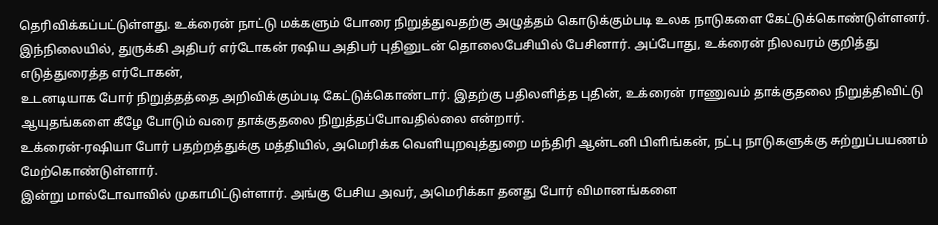தெரிவிக்கப்பட்டுள்ளது. உக்ரைன் நாட்டு மக்களும் போரை நிறுத்துவதற்கு அழுத்தம் கொடுக்கும்படி உலக நாடுகளை கேட்டுக்கொண்டுள்ளனர்.
இந்நிலையில், துருக்கி அதிபர் எர்டோகன் ரஷிய அதிபர் புதினுடன் தொலைபேசியில் பேசினார். அப்போது, உக்ரைன் நிலவரம் குறித்து எடுத்துரைத்த எர்டோகன்,
உடனடியாக போர் நிறுத்தத்தை அறிவிக்கும்படி கேட்டுக்கொண்டார். இதற்கு பதிலளித்த புதின், உக்ரைன் ராணுவம் தாக்குதலை நிறுத்திவிட்டு ஆயுதங்களை கீழே போடும் வரை தாக்குதலை நிறுத்தப்போவதில்லை என்றார்.
உக்ரைன்-ரஷியா போர் பதற்றத்துக்கு மத்தியில், அமெரிக்க வெளியுறவுத்துறை மந்திரி ஆன்டனி பிளிங்கன், நட்பு நாடுகளுக்கு சுற்றுப்பயணம் மேற்கொண்டுள்ளார்.
இன்று மால்டோவாவில் முகாமிட்டுள்ளார். அங்கு பேசிய அவர், அமெரிக்கா தனது போர் விமானங்களை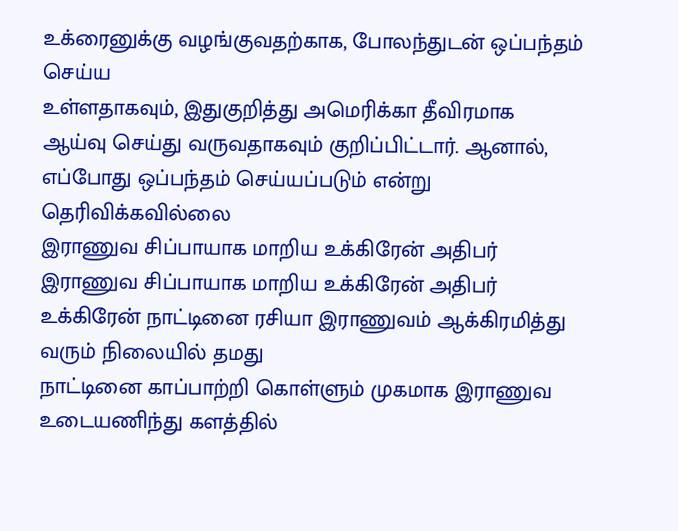உக்ரைனுக்கு வழங்குவதற்காக, போலந்துடன் ஒப்பந்தம் செய்ய
உள்ளதாகவும், இதுகுறித்து அமெரிக்கா தீவிரமாக ஆய்வு செய்து வருவதாகவும் குறிப்பிட்டார். ஆனால், எப்போது ஒப்பந்தம் செய்யப்படும் என்று தெரிவிக்கவில்லை
இராணுவ சிப்பாயாக மாறிய உக்கிரேன் அதிபர்
இராணுவ சிப்பாயாக மாறிய உக்கிரேன் அதிபர்
உக்கிரேன் நாட்டினை ரசியா இராணுவம் ஆக்கிரமித்து வரும் நிலையில் தமது
நாட்டினை காப்பாற்றி கொள்ளும் முகமாக இராணுவ உடையணிந்து களத்தில்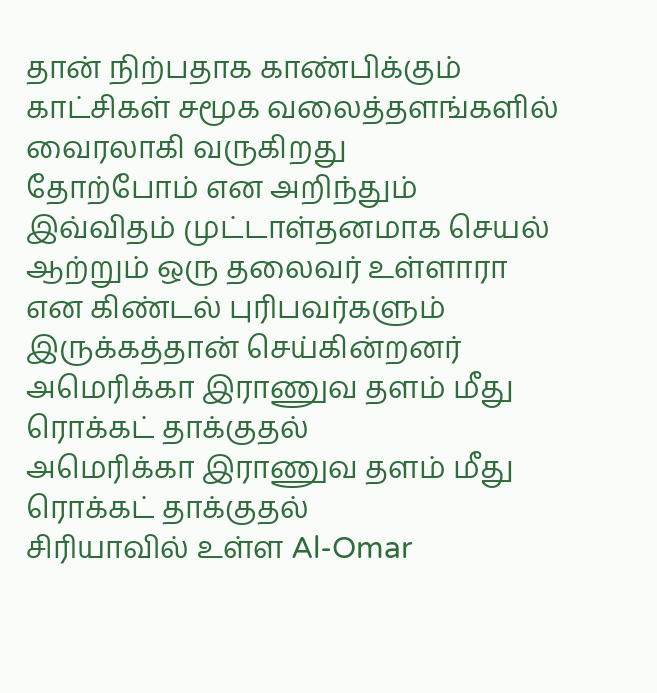தான் நிற்பதாக காண்பிக்கும் காட்சிகள் சமூக வலைத்தளங்களில் வைரலாகி வருகிறது
தோற்போம் என அறிந்தும் இவ்விதம் முட்டாள்தனமாக செயல் ஆற்றும் ஒரு தலைவர் உள்ளாரா என கிண்டல் புரிபவர்களும் இருக்கத்தான் செய்கின்றனர்
அமெரிக்கா இராணுவ தளம் மீது ரொக்கட் தாக்குதல்
அமெரிக்கா இராணுவ தளம் மீது ரொக்கட் தாக்குதல்
சிரியாவில் உள்ள Al-Omar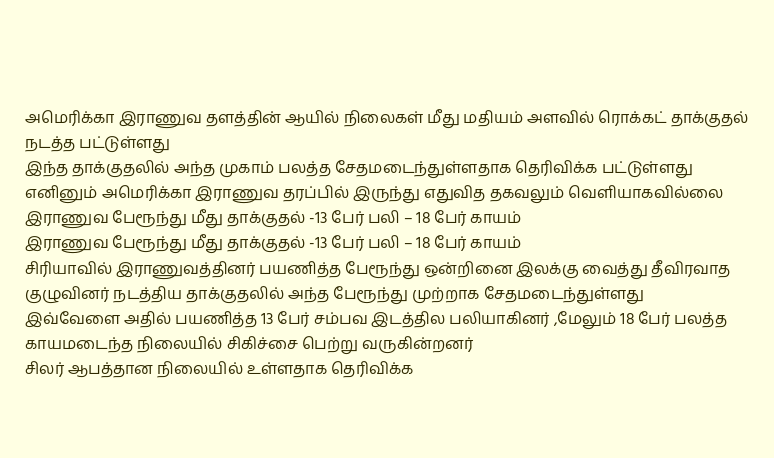அமெரிக்கா இராணுவ தளத்தின் ஆயில் நிலைகள் மீது மதியம் அளவில் ரொக்கட் தாக்குதல் நடத்த பட்டுள்ளது
இந்த தாக்குதலில் அந்த முகாம் பலத்த சேதமடைந்துள்ளதாக தெரிவிக்க பட்டுள்ளது
எனினும் அமெரிக்கா இராணுவ தரப்பில் இருந்து எதுவித தகவலும் வெளியாகவில்லை
இராணுவ பேரூந்து மீது தாக்குதல் -13 பேர் பலி – 18 பேர் காயம்
இராணுவ பேரூந்து மீது தாக்குதல் -13 பேர் பலி – 18 பேர் காயம்
சிரியாவில் இராணுவத்தினர் பயணித்த பேரூந்து ஒன்றினை இலக்கு வைத்து தீவிரவாத குழுவினர் நடத்திய தாக்குதலில் அந்த பேரூந்து முற்றாக சேதமடைந்துள்ளது
இவ்வேளை அதில் பயணித்த 13 பேர் சம்பவ இடத்தில பலியாகினர் ,மேலும் 18 பேர் பலத்த காயமடைந்த நிலையில் சிகிச்சை பெற்று வருகின்றனர்
சிலர் ஆபத்தான நிலையில் உள்ளதாக தெரிவிக்க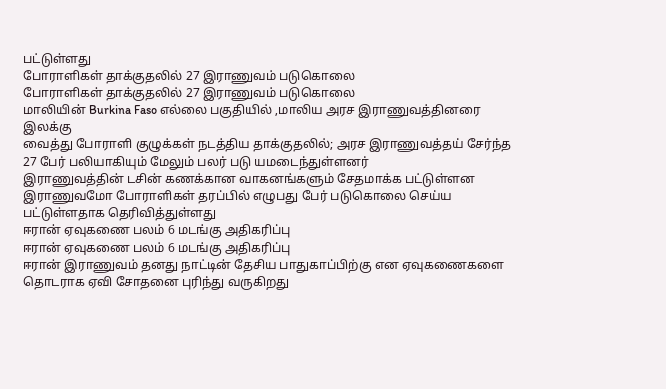பட்டுள்ளது
போராளிகள் தாக்குதலில் 27 இராணுவம் படுகொலை
போராளிகள் தாக்குதலில் 27 இராணுவம் படுகொலை
மாலியின் Burkina Faso எல்லை பகுதியில் ,மாலிய அரச இராணுவத்தினரை இலக்கு
வைத்து போராளி குழுக்கள் நடத்திய தாக்குதலில்; அரச இராணுவத்தய் சேர்ந்த 27 பேர் பலியாகியும் மேலும் பலர் படு யமடைந்துள்ளனர்
இராணுவத்தின் டசின் கணக்கான வாகனங்களும் சேதமாக்க பட்டுள்ளன
இராணுவமோ போராளிகள் தரப்பில் எழுபது பேர் படுகொலை செய்ய பட்டுள்ளதாக தெரிவித்துள்ளது
ஈரான் ஏவுகணை பலம் 6 மடங்கு அதிகரிப்பு
ஈரான் ஏவுகணை பலம் 6 மடங்கு அதிகரிப்பு
ஈரான் இராணுவம் தனது நாட்டின் தேசிய பாதுகாப்பிற்கு என ஏவுகணைகளை
தொடராக ஏவி சோதனை புரிந்து வருகிறது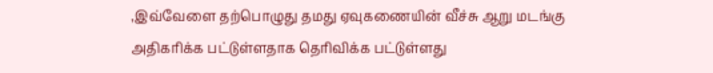,இவ்வேளை தற்பொழுது தமது ஏவுகணையின் வீச்சு ஆறு மடங்கு அதிகரிக்க பட்டுள்ளதாக தெரிவிக்க பட்டுள்ளது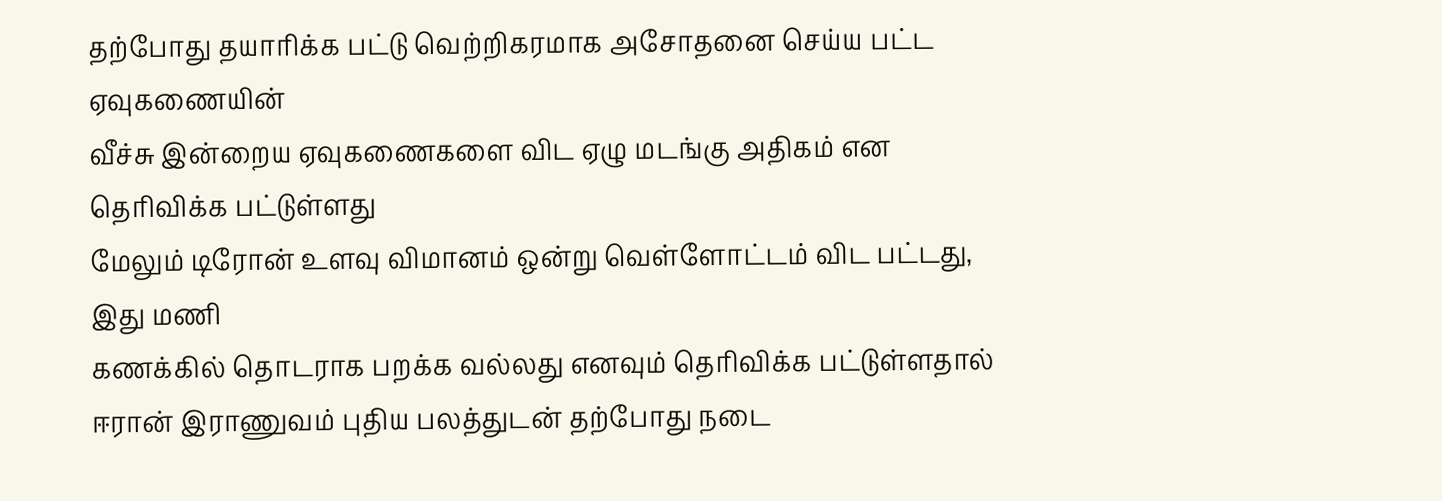தற்போது தயாரிக்க பட்டு வெற்றிகரமாக அசோதனை செய்ய பட்ட ஏவுகணையின்
வீச்சு இன்றைய ஏவுகணைகளை விட ஏழு மடங்கு அதிகம் என தெரிவிக்க பட்டுள்ளது
மேலும் டிரோன் உளவு விமானம் ஒன்று வெள்ளோட்டம் விட பட்டது, இது மணி
கணக்கில் தொடராக பறக்க வல்லது எனவும் தெரிவிக்க பட்டுள்ளதால் ஈரான் இராணுவம் புதிய பலத்துடன் தற்போது நடை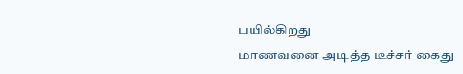பயில்கிறது
மாணவனை அடித்த டீச்சர் கைது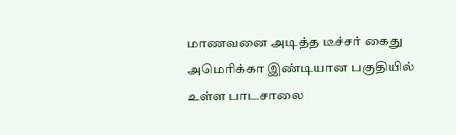மாணவனை அடித்த டீச்சர் கைது
அமெரிக்கா இண்டியான பகுதியில் உள்ள பாடசாலை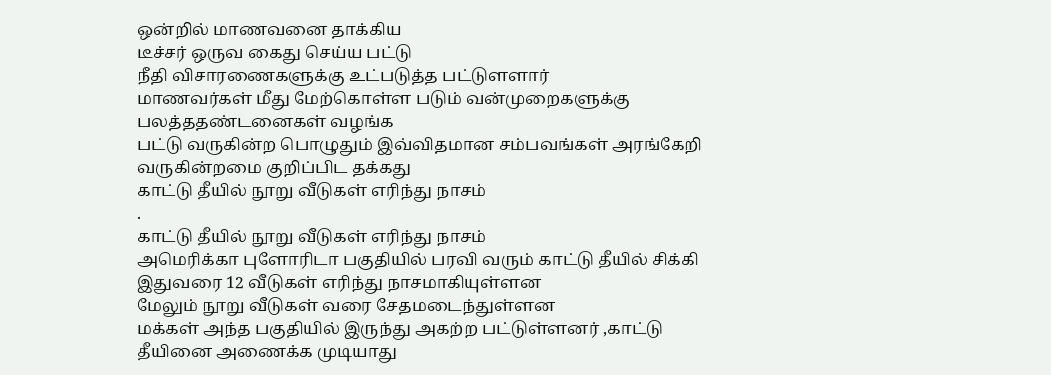ஒன்றில் மாணவனை தாக்கிய
டீச்சர் ஒருவ கைது செய்ய பட்டு
நீதி விசாரணைகளுக்கு உட்படுத்த பட்டுளளார்
மாணவர்கள் மீது மேற்கொள்ள படும் வன்முறைகளுக்கு பலத்ததண்டனைகள் வழங்க
பட்டு வருகின்ற பொழுதும் இவ்விதமான சம்பவங்கள் அரங்கேறி வருகின்றமை குறிப்பிட தக்கது
காட்டு தீயில் நூறு வீடுகள் எரிந்து நாசம்
.
காட்டு தீயில் நூறு வீடுகள் எரிந்து நாசம்
அமெரிக்கா புளோரிடா பகுதியில் பரவி வரும் காட்டு தீயில் சிக்கி இதுவரை 12 வீடுகள் எரிந்து நாசமாகியுள்ளன
மேலும் நூறு வீடுகள் வரை சேதமடைந்துள்ளன
மக்கள் அந்த பகுதியில் இருந்து அகற்ற பட்டுள்ளனர் ,காட்டு தீயினை அணைக்க முடியாது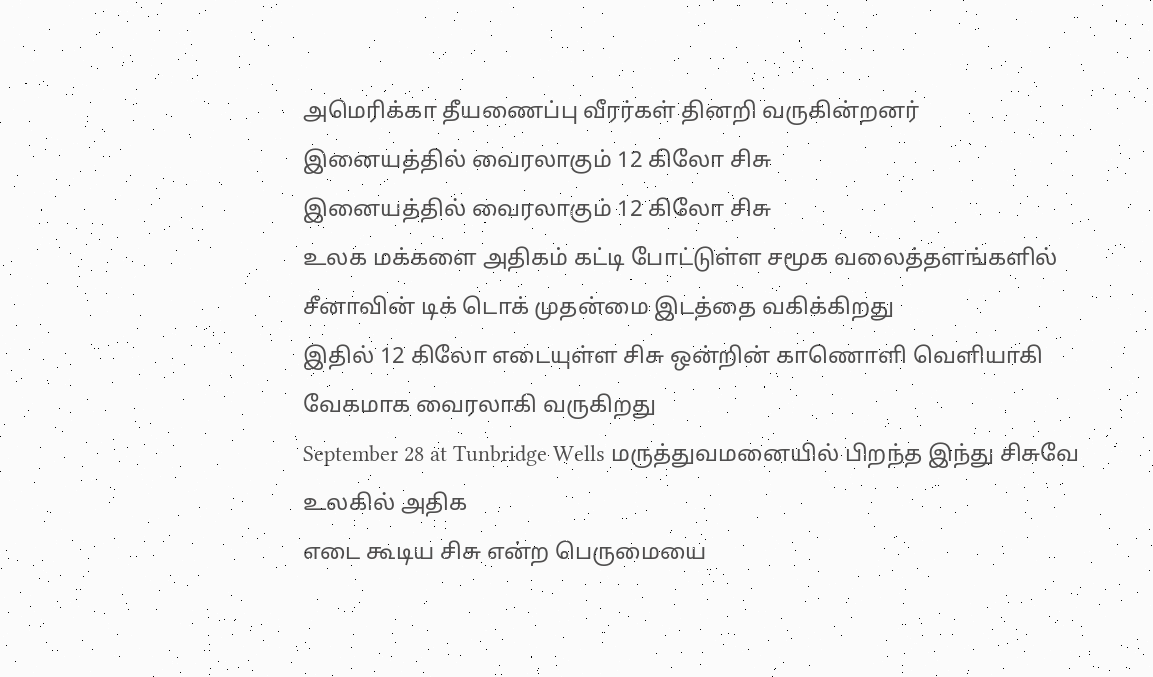அமெரிக்கா தீயணைப்பு வீரர்கள் தினறி வருகின்றனர்
இனையத்தில் வைரலாகும் 12 கிலோ சிசு
இனையத்தில் வைரலாகும் 12 கிலோ சிசு
உலக மக்களை அதிகம் கட்டி போட்டுள்ள சமூக வலைத்தளங்களில் சீனாவின் டிக் டொக் முதன்மை இடத்தை வகிக்கிறது
இதில் 12 கிலோ எடையுள்ள சிசு ஒன்றின் காணொளி வெளியாகி வேகமாக வைரலாகி வருகிறது
September 28 at Tunbridge Wells மருத்துவமனையில் பிறந்த இந்து சிசுவே உலகில் அதிக
எடை கூடிய சிசு என்ற பெருமையை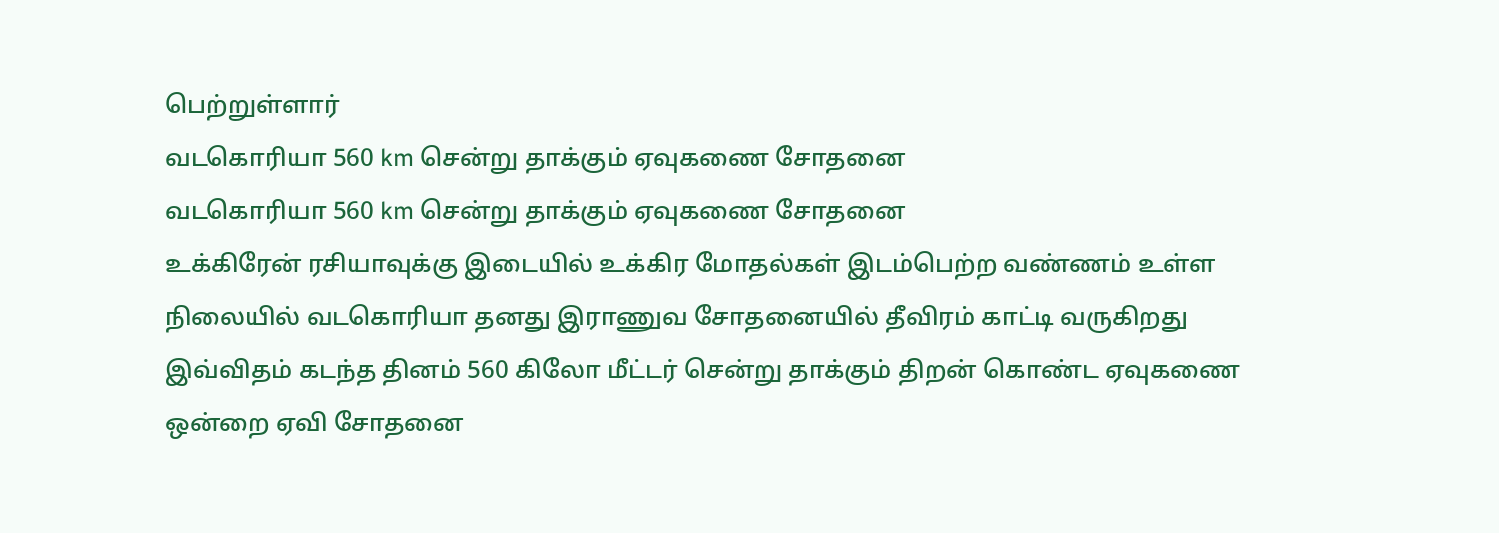பெற்றுள்ளார்
வடகொரியா 560 km சென்று தாக்கும் ஏவுகணை சோதனை
வடகொரியா 560 km சென்று தாக்கும் ஏவுகணை சோதனை
உக்கிரேன் ரசியாவுக்கு இடையில் உக்கிர மோதல்கள் இடம்பெற்ற வண்ணம் உள்ள
நிலையில் வடகொரியா தனது இராணுவ சோதனையில் தீவிரம் காட்டி வருகிறது
இவ்விதம் கடந்த தினம் 560 கிலோ மீட்டர் சென்று தாக்கும் திறன் கொண்ட ஏவுகணை ஒன்றை ஏவி சோதனை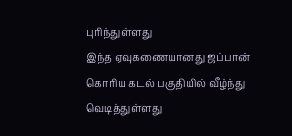புரிந்துள்ளது
இந்த ஏவுகணையானது ஜப்பான் கொரிய கடல் பகுதியில் வீழ்ந்து வெடித்துள்ளது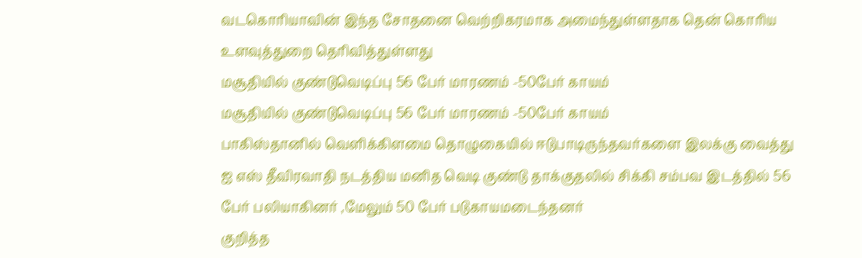வடகொரியாவின் இந்த சோதனை வெற்றிகரமாக அமைந்துள்ளதாக தென் கொரிய உளவுத்துறை தெரிவித்துள்ளது
மசூதியில் குண்டுவெடிப்பு 56 பேர் மாரணம் -50பேர் காயம்
மசூதியில் குண்டுவெடிப்பு 56 பேர் மாரணம் -50பேர் காயம்
பாகிஸ்தானில் வெளிக்கிளமை தொழுகையில் ஈடுபாடிருந்தவர்களை இலக்கு வைத்து
ஐ எஸ் தீவிரவாதி நடத்திய மனித வெடி குண்டு தாக்குதலில் சிக்கி சம்பவ இடத்தில் 56
பேர் பலியாகினர் ,மேலும் 50 பேர் படுகாயமடைந்தனர்
குறித்த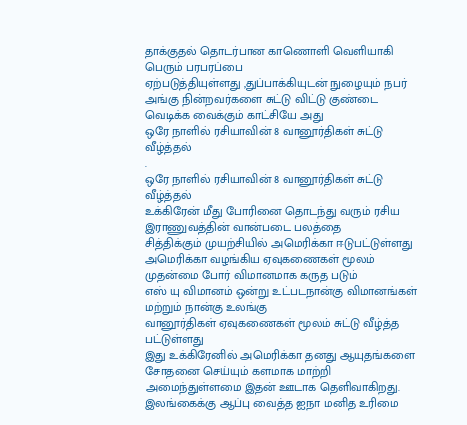தாக்குதல் தொடர்பான காணொளி வெளியாகி பெரும் பரபரப்பை
ஏற்படுத்தியுள்ளது ,துப்பாக்கியுடன் நுழையும் நபர் அங்கு நின்றவர்களை சுட்டு விட்டு குண்டை வெடிக்க வைக்கும் காட்சியே அது
ஒரே நாளில் ரசியாவின் 8 வானூர்திகள் சுட்டு வீழ்த்தல்
.
ஒரே நாளில் ரசியாவின் 8 வானூர்திகள் சுட்டு வீழ்த்தல்
உக்கிரேன் மீது போரினை தொடந்து வரும் ரசிய இராணுவத்தின் வான்படை பலத்தை
சித்திக்கும் முயற்சியில் அமெரிக்கா ஈடுபட்டுள்ளது
அமெரிக்கா வழங்கிய ஏவுகணைகள் மூலம் முதன்மை போர் விமானமாக கருத படும்
எஸ் யு விமானம் ஒன்று உட்படநான்கு விமானங்கள் மற்றும் நான்கு உலங்கு
வானூர்திகள் ஏவுகணைகள் மூலம் சுட்டு வீழ்த்த பட்டுள்ளது
இது உக்கிரேனில் அமெரிக்கா தனது ஆயுதங்களை சோதனை செய்யும் களமாக மாற்றி அமைந்துள்ளமை இதன் ஊடாக தெளிவாகிறது.
இலங்கைக்கு ஆப்பு வைத்த ஐநா மனித உரிமை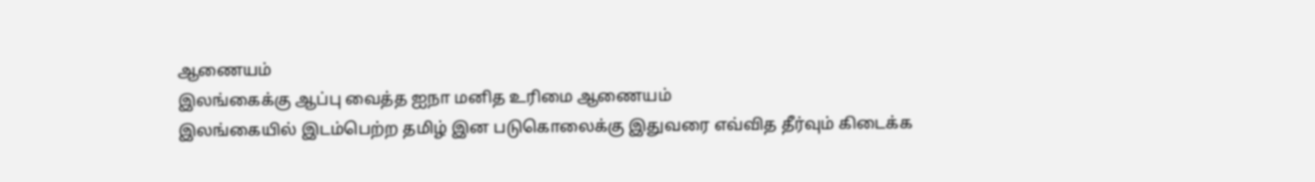ஆணையம்
இலங்கைக்கு ஆப்பு வைத்த ஐநா மனித உரிமை ஆணையம்
இலங்கையில் இடம்பெற்ற தமிழ் இன படுகொலைக்கு இதுவரை எவ்வித தீர்வும் கிடைக்க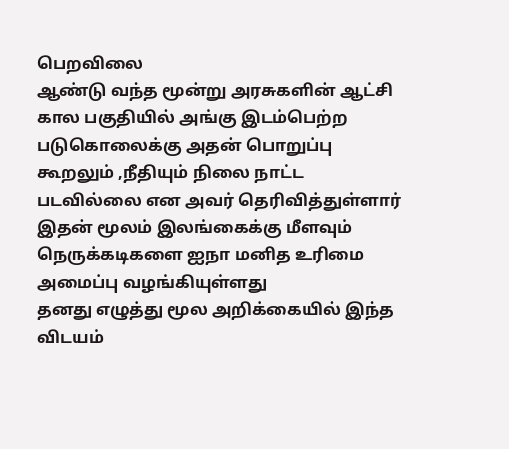பெறவிலை
ஆண்டு வந்த மூன்று அரசுகளின் ஆட்சி கால பகுதியில் அங்கு இடம்பெற்ற படுகொலைக்கு அதன் பொறுப்பு கூறலும் ,நீதியும் நிலை நாட்ட படவில்லை என அவர் தெரிவித்துள்ளார்
இதன் மூலம் இலங்கைக்கு மீளவும் நெருக்கடிகளை ஐநா மனித உரிமை அமைப்பு வழங்கியுள்ளது
தனது எழுத்து மூல அறிக்கையில் இந்த விடயம்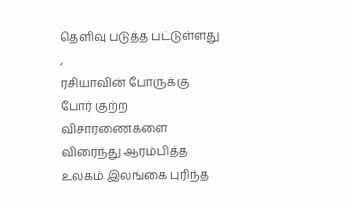தெளிவு படுத்த பட்டுள்ளது ,
ரசியாவின் போருக்கு போர் குற்ற விசாரணைகளை விரைந்து ஆரம்பித்த உலகம் இலங்கை புரிந்த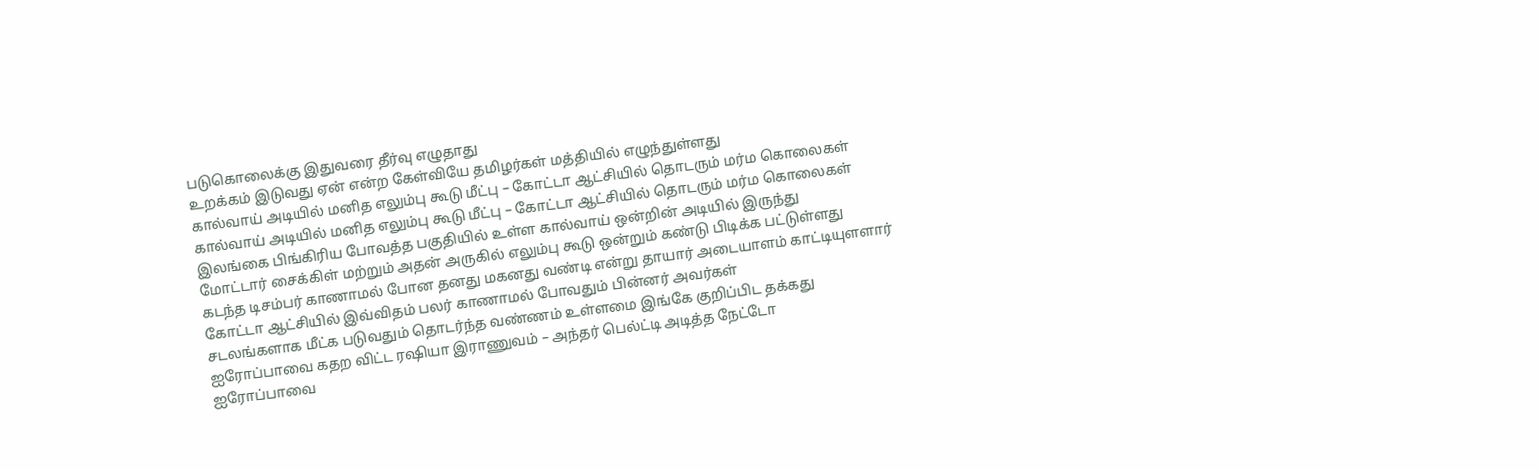படுகொலைக்கு இதுவரை தீர்வு எழுதாது
உறக்கம் இடுவது ஏன் என்ற கேள்வியே தமிழர்கள் மத்தியில் எழுந்துள்ளது
கால்வாய் அடியில் மனித எலும்பு கூடு மீட்பு – கோட்டா ஆட்சியில் தொடரும் மர்ம கொலைகள்
கால்வாய் அடியில் மனித எலும்பு கூடு மீட்பு – கோட்டா ஆட்சியில் தொடரும் மர்ம கொலைகள்
இலங்கை பிங்கிரிய போவத்த பகுதியில் உள்ள கால்வாய் ஒன்றின் அடியில் இருந்து
மோட்டார் சைக்கிள் மற்றும் அதன் அருகில் எலும்பு கூடு ஒன்றும் கண்டு பிடிக்க பட்டுள்ளது
கடந்த டிசம்பர் காணாமல் போன தனது மகனது வண்டி என்று தாயார் அடையாளம் காட்டியுளளார்
கோட்டா ஆட்சியில் இவ்விதம் பலர் காணாமல் போவதும் பின்னர் அவர்கள்
சடலங்களாக மீட்க படுவதும் தொடர்ந்த வண்ணம் உள்ளமை இங்கே குறிப்பிட தக்கது
ஐரோப்பாவை கதற விட்ட ரஷியா இராணுவம் – அந்தர் பெல்ட்டி அடித்த நேட்டோ
ஐரோப்பாவை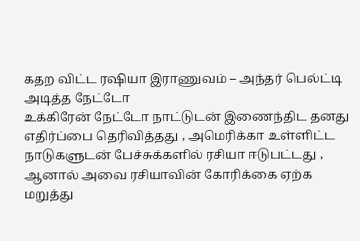கதற விட்ட ரஷியா இராணுவம் – அந்தர் பெல்ட்டி அடித்த நேட்டோ
உக்கிரேன் நேட்டோ நாட்டுடன் இணைந்திட தனது எதிர்ப்பை தெரிவித்தது , அமெரிக்கா உள்ளிட்ட நாடுகளுடன் பேச்சுக்களில் ரசியா ஈடுபட்டது ,
ஆனால் அவை ரசியாவின் கோரிக்கை ஏற்க மறுத்து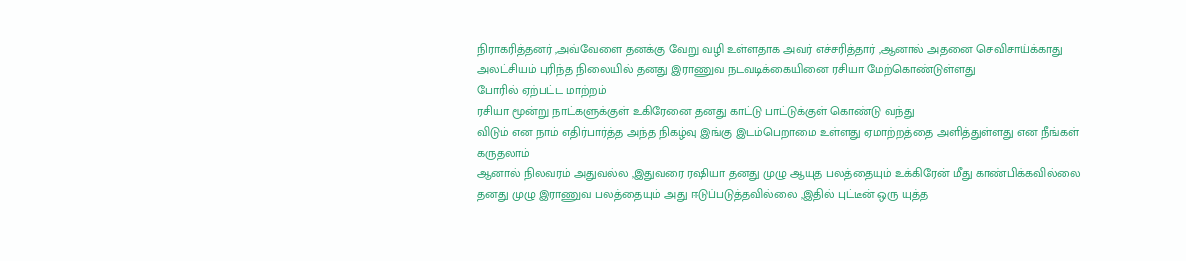நிராகரித்தனர் ,அவ்வேளை தனக்கு வேறு வழி உள்ளதாக அவர் எச்சரித்தார் ,ஆனால் அதனை செவிசாய்க்காது
அலட்சியம் புரிந்த நிலையில் தனது இராணுவ நடவடிக்கையினை ரசியா மேற்கொண்டுள்ளது
போரில் ஏற்பட்ட மாற்றம்
ரசியா மூன்று நாட்களுக்குள் உகிரேனை தனது காட்டு பாட்டுக்குள் கொண்டு வந்து
விடும் என நாம் எதிர்பார்த்த அந்த நிகழ்வு இங்கு இடம்பெறாமை உள்ளது ஏமாற்றத்தை அளித்துள்ளது என நீங்கள் கருதலாம்
ஆனால் நிலவரம் அதுவல்ல ,இதுவரை ரஷியா தனது முழு ஆயுத பலத்தையும் உக்கிரேன் மீது காண்பிக்கவில்லை
தனது முழு இராணுவ பலத்தையும் அது ஈடுப்படுத்தவில்லை ,இதில் புட்டீன் ஒரு யுத்த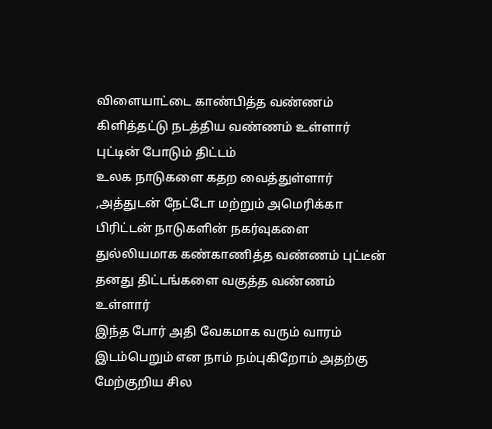விளையாட்டை காண்பித்த வண்ணம் கிளித்தட்டு நடத்திய வண்ணம் உள்ளார்
புட்டின் போடும் திட்டம்
உலக நாடுகளை கதற வைத்துள்ளார் ,அத்துடன் நேட்டோ மற்றும் அமெரிக்கா
பிரிட்டன் நாடுகளின் நகர்வுகளை துல்லியமாக கண்காணித்த வண்ணம் புட்டீன் தனது திட்டங்களை வகுத்த வண்ணம் உள்ளார்
இந்த போர் அதி வேகமாக வரும் வாரம் இடம்பெறும் என நாம் நம்புகிறோம் அதற்கு மேற்குறிய சில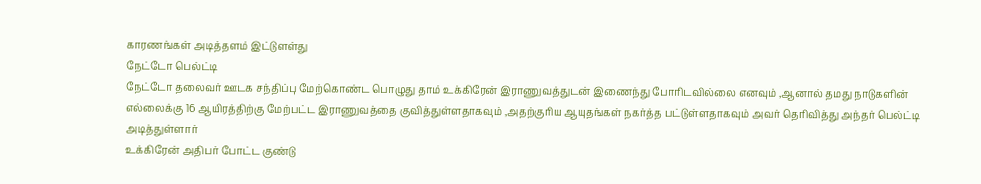காரணங்கள் அடித்தளம் இட்டுளள்து
நேட்டோ பெல்ட்டி
நேட்டோ தலைவர் ஊடக சந்திப்பு மேற்கொண்ட பொழுது தாம் உக்கிரேன் இராணுவத்துடன் இணைந்து போரிடவில்லை எனவும் ,ஆனால் தமது நாடுகளின்
எல்லைக்கு 16 ஆயிரத்திற்கு மேற்பட்ட இராணுவத்தை குவித்துள்ளதாகவும் ,அதற்குரிய ஆயுதங்கள் நகர்த்த பட்டுள்ளதாகவும் அவர் தெரிவித்து அந்தர் பெல்ட்டி அடித்துள்ளார்
உக்கிரேன் அதிபர் போட்ட குண்டு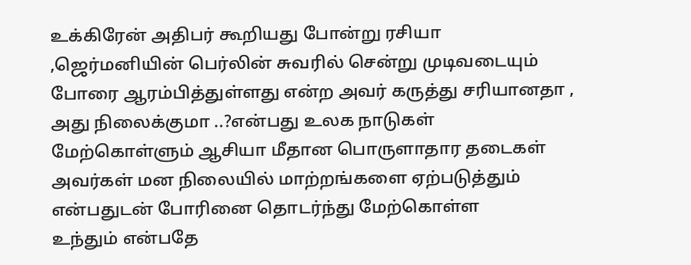உக்கிரேன் அதிபர் கூறியது போன்று ரசியா ,ஜெர்மனியின் பெர்லின் சுவரில் சென்று முடிவடையும் போரை ஆரம்பித்துள்ளது என்ற அவர் கருத்து சரியானதா ,
அது நிலைக்குமா ..?என்பது உலக நாடுகள் மேற்கொள்ளும் ஆசியா மீதான பொருளாதார தடைகள்
அவர்கள் மன நிலையில் மாற்றங்களை ஏற்படுத்தும் என்பதுடன் போரினை தொடர்ந்து மேற்கொள்ள
உந்தும் என்பதே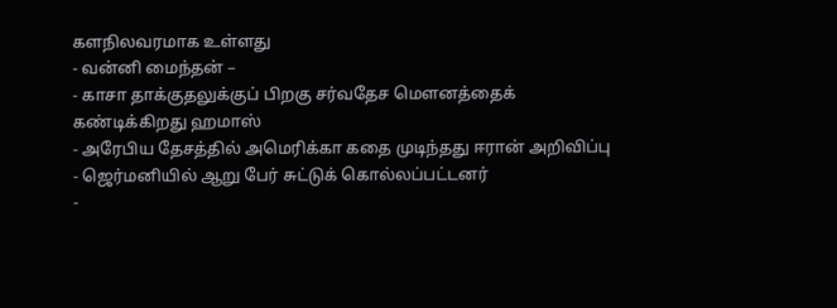களநிலவரமாக உள்ளது
- வன்னி மைந்தன் –
- காசா தாக்குதலுக்குப் பிறகு சர்வதேச மௌனத்தைக் கண்டிக்கிறது ஹமாஸ்
- அரேபிய தேசத்தில் அமெரிக்கா கதை முடிந்தது ஈரான் அறிவிப்பு
- ஜெர்மனியில் ஆறு பேர் சுட்டுக் கொல்லப்பட்டனர்
-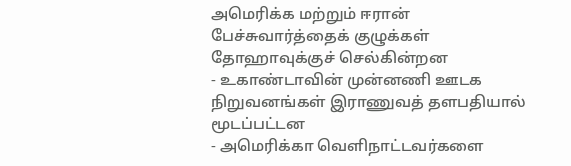அமெரிக்க மற்றும் ஈரான் பேச்சுவார்த்தைக் குழுக்கள் தோஹாவுக்குச் செல்கின்றன
- உகாண்டாவின் முன்னணி ஊடக நிறுவனங்கள் இராணுவத் தளபதியால் மூடப்பட்டன
- அமெரிக்கா வெளிநாட்டவர்களை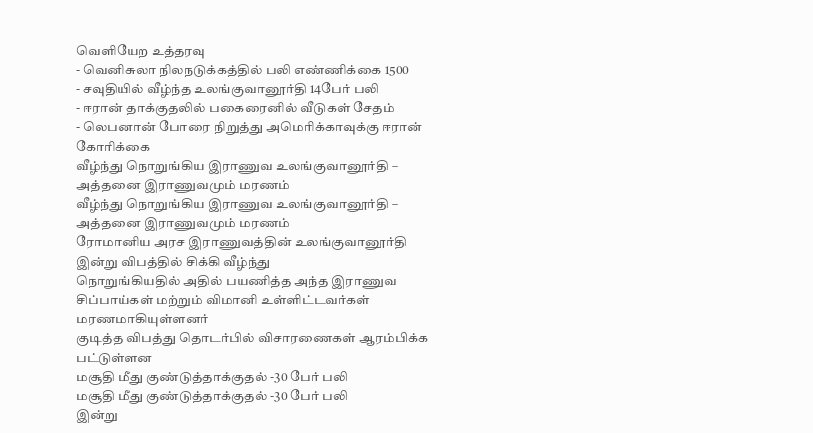வெளியேற உத்தரவு
- வெனிசுலா நிலநடுக்கத்தில் பலி எண்ணிக்கை 1500
- சவுதியில் வீழ்ந்த உலங்குவானூர்தி 14பேர் பலி
- ஈரான் தாக்குதலில் பகைரைனில் வீடுகள் சேதம்
- லெபனான் போரை நிறுத்து அமெரிக்காவுக்கு ஈரான் கோரிக்கை
வீழ்ந்து நொறுங்கிய இராணுவ உலங்குவானூர்தி – அத்தனை இராணுவமும் மரணம்
வீழ்ந்து நொறுங்கிய இராணுவ உலங்குவானூர்தி – அத்தனை இராணுவமும் மரணம்
ரோமானிய அரச இராணுவத்தின் உலங்குவானூர்தி இன்று விபத்தில் சிக்கி வீழ்ந்து
நொறுங்கியதில் அதில் பயணித்த அந்த இராணுவ சிப்பாய்கள் மற்றும் விமானி உள்ளிட்டவர்கள் மரணமாகியுள்ளனர்
குடித்த விபத்து தொடர்பில் விசாரணைகள் ஆரம்பிக்க பட்டுள்ளன
மசூதி மீது குண்டுத்தாக்குதல் -30 பேர் பலி
மசூதி மீது குண்டுத்தாக்குதல் -30 பேர் பலி
இன்று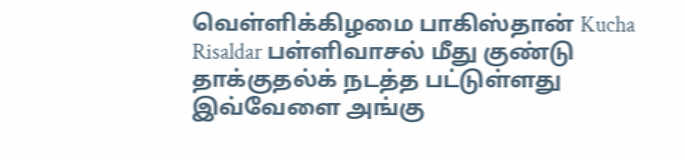வெள்ளிக்கிழமை பாகிஸ்தான் Kucha Risaldar பள்ளிவாசல் மீது குண்டு தாக்குதல்க் நடத்த பட்டுள்ளது
இவ்வேளை அங்கு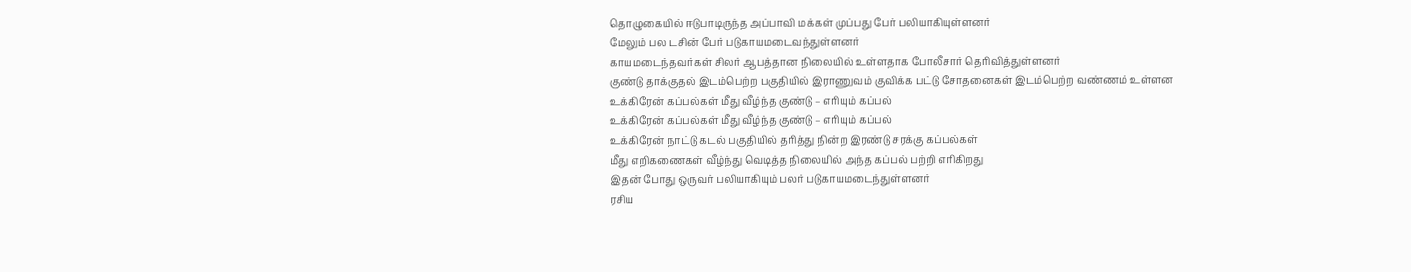தொழுகையில் ஈடுபாடிருந்த அப்பாவி மக்கள் முப்பது பேர் பலியாகியுள்ளனர்
மேலும் பல டசின் பேர் படுகாயமடைவந்துள்ளனர்
காயமடைந்தவர்கள் சிலர் ஆபத்தான நிலையில் உள்ளதாக போலீசார் தெரிவித்துள்ளனர்
குண்டு தாக்குதல் இடம்பெற்ற பகுதியில் இராணுவம் குவிக்க பட்டு சோதனைகள் இடம்பெற்ற வண்ணம் உள்ளன
உக்கிரேன் கப்பல்கள் மீது வீழ்ந்த குண்டு – எரியும் கப்பல்
உக்கிரேன் கப்பல்கள் மீது வீழ்ந்த குண்டு – எரியும் கப்பல்
உக்கிரேன் நாட்டு கடல் பகுதியில் தரித்து நின்ற இரண்டு சரக்கு கப்பல்கள்
மீது எறிகணைகள் வீழ்ந்து வெடித்த நிலையில் அந்த கப்பல் பற்றி எரிகிறது
இதன் போது ஒருவர் பலியாகியும் பலர் படுகாயமடைந்துள்ளனர்
ரசிய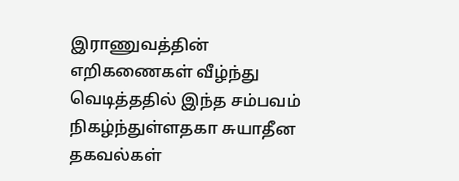இராணுவத்தின் எறிகணைகள் வீழ்ந்து வெடித்ததில் இந்த சம்பவம்
நிகழ்ந்துள்ளதகா சுயாதீன தகவல்கள்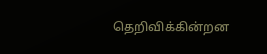தெறிவிக்கின்றன